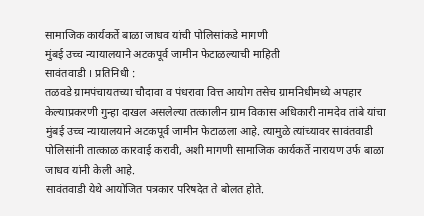सामाजिक कार्यकर्ते बाळा जाधव यांची पोलिसांकडे मागणी
मुंबई उच्च न्यायालयाने अटकपूर्व जामीन फेटाळल्याची माहिती
सावंतवाडी । प्रतिनिधी :
तळवडे ग्रामपंचायतच्या चौदावा व पंधरावा वित्त आयोग तसेच ग्रामनिधीमध्ये अपहार केल्याप्रकरणी गुन्हा दाखल असलेल्या तत्कालीन ग्राम विकास अधिकारी नामदेव तांबे यांचा मुंबई उच्च न्यायालयाने अटकपूर्व जामीन फेटाळला आहे. त्यामुळे त्यांच्यावर सावंतवाडी पोलिसांनी तात्काळ कारवाई करावी, अशी मागणी सामाजिक कार्यकर्ते नारायण उर्फ बाळा जाधव यांनी केली आहे.
सावंतवाडी येथे आयोजित पत्रकार परिषदेत ते बोलत होते.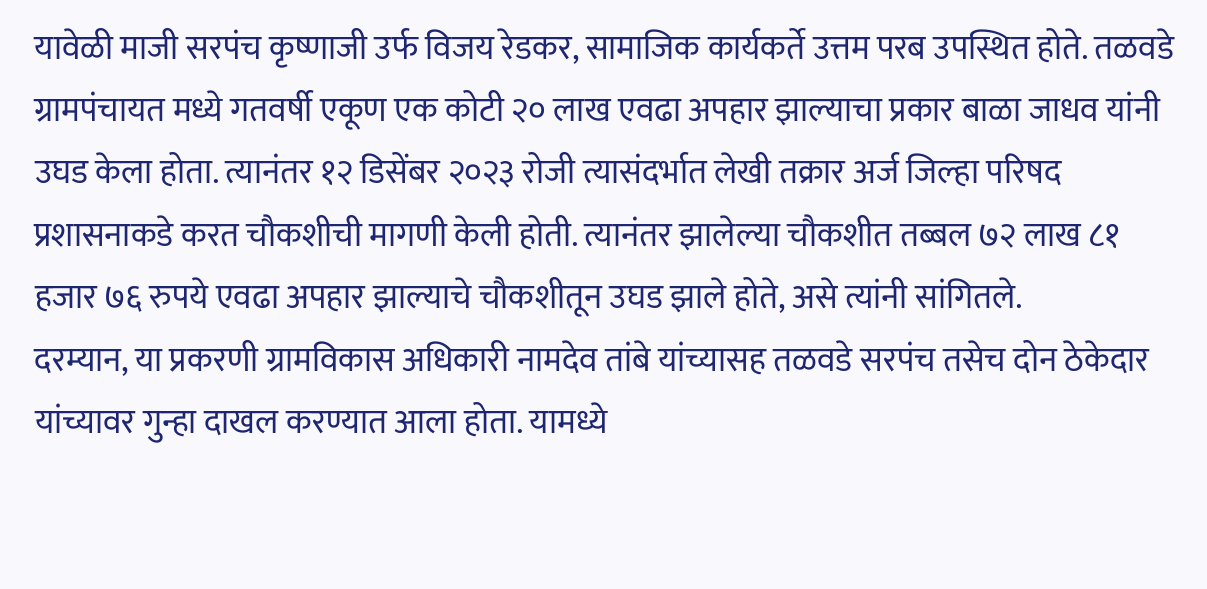यावेळी माजी सरपंच कृष्णाजी उर्फ विजय रेडकर, सामाजिक कार्यकर्ते उत्तम परब उपस्थित होते. तळवडे ग्रामपंचायत मध्ये गतवर्षी एकूण एक कोटी २० लाख एवढा अपहार झाल्याचा प्रकार बाळा जाधव यांनी उघड केला होता. त्यानंतर १२ डिसेंबर २०२३ रोजी त्यासंदर्भात लेखी तक्रार अर्ज जिल्हा परिषद प्रशासनाकडे करत चौकशीची मागणी केली होती. त्यानंतर झालेल्या चौकशीत तब्बल ७२ लाख ८१ हजार ७६ रुपये एवढा अपहार झाल्याचे चौकशीतून उघड झाले होते, असे त्यांनी सांगितले.
दरम्यान, या प्रकरणी ग्रामविकास अधिकारी नामदेव तांबे यांच्यासह तळवडे सरपंच तसेच दोन ठेकेदार यांच्यावर गुन्हा दाखल करण्यात आला होता. यामध्ये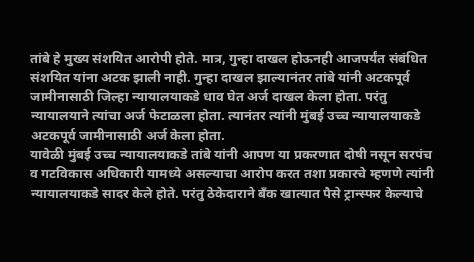तांबे हे मुख्य संशयित आरोपी होते. मात्र, गुन्हा दाखल होऊनही आजपर्यंत संबंधित संशयित यांना अटक झाली नाही. गुन्हा दाखल झाल्यानंतर तांबे यांनी अटकपूर्व जामीनासाठी जिल्हा न्यायालयाकडे धाव घेत अर्ज दाखल केला होता. परंतु न्यायालयाने त्यांचा अर्ज फेटाळला होता. त्यानंतर त्यांनी मुंबई उच्च न्यायालयाकडे अटकपूर्व जामीनासाठी अर्ज केला होता.
यावेळी मुंबई उच्च न्यायालयाकडे तांबे यांनी आपण या प्रकरणात दोषी नसून सरपंच व गटविकास अधिकारी यामध्ये असल्याचा आरोप करत तशा प्रकारचे म्हणणे त्यांनी न्यायालयाकडे सादर केले होते. परंतु ठेकेदाराने बँक खात्यात पैसे ट्रान्स्फर केल्याचे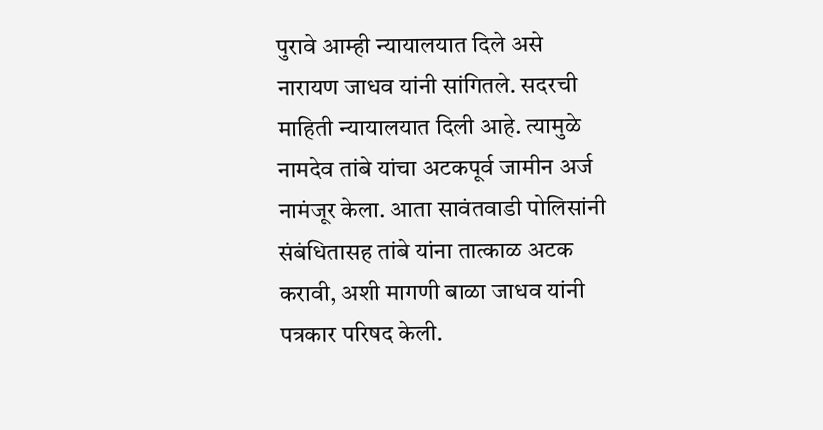पुरावे आम्ही न्यायालयात दिले असे नारायण जाधव यांनी सांगितले. सदरची माहिती न्यायालयात दिली आहे. त्यामुळे नामदेव तांबे यांचा अटकपूर्व जामीन अर्ज नामंजूर केला. आता सावंतवाडी पोलिसांनी संबंधितासह तांबे यांना तात्काळ अटक करावी, अशी मागणी बाळा जाधव यांनी पत्रकार परिषद केली.